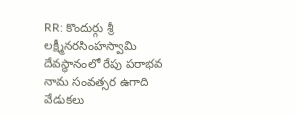RR: కొందుర్గు శ్రీ లక్ష్మీనరసింహస్వామి దేవస్థానంలో రేపు పరాభవ నామ సంవత్సర ఉగాది వేడుకలు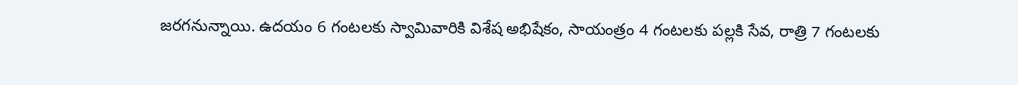జరగనున్నాయి. ఉదయం 6 గంటలకు స్వామివారికి విశేష అభిషేకం, సాయంత్రం 4 గంటలకు పల్లకి సేవ, రాత్రి 7 గంటలకు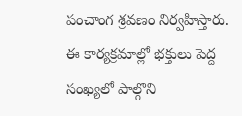పంచాంగ శ్రవణం నిర్వహిస్తారు. ఈ కార్యక్రమాల్లో భక్తులు పెద్ద సంఖ్యలో పాల్గొని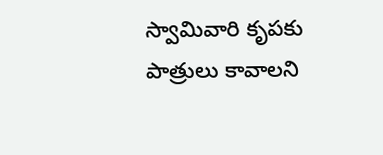స్వామివారి కృపకు పాత్రులు కావాలని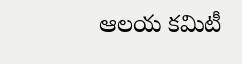ఆలయ కమిటీ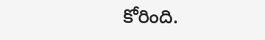కోరింది.